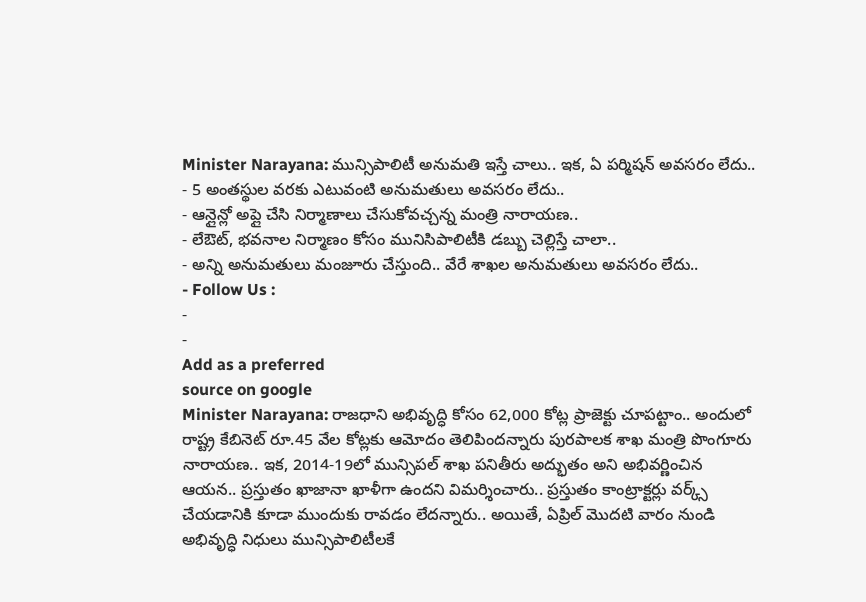Minister Narayana: మున్సిపాలిటీ అనుమతి ఇస్తే చాలు.. ఇక, ఏ పర్మిషన్ అవసరం లేదు..
- 5 అంతస్థుల వరకు ఎటువంటి అనుమతులు అవసరం లేదు..
- ఆన్లైన్లో అప్లై చేసి నిర్మాణాలు చేసుకోవచ్చన్న మంత్రి నారాయణ..
- లేఔట్, భవనాల నిర్మాణం కోసం మునిసిపాలిటీకి డబ్బు చెల్లిస్తే చాలా..
- అన్ని అనుమతులు మంజూరు చేస్తుంది.. వేరే శాఖల అనుమతులు అవసరం లేదు..
- Follow Us :
-
-
Add as a preferred
source on google
Minister Narayana: రాజధాని అభివృద్ధి కోసం 62,000 కోట్ల ప్రాజెక్టు చూపట్టాం.. అందులో రాష్ట్ర కేబినెట్ రూ.45 వేల కోట్లకు ఆమోదం తెలిపిందన్నారు పురపాలక శాఖ మంత్రి పొంగూరు నారాయణ.. ఇక, 2014-19లో మున్సిపల్ శాఖ పనితీరు అద్భుతం అని అభివర్ణించిన ఆయన.. ప్రస్తుతం ఖాజానా ఖాళీగా ఉందని విమర్శించారు.. ప్రస్తుతం కాంట్రాక్టర్లు వర్క్స్ చేయడానికి కూడా ముందుకు రావడం లేదన్నారు.. అయితే, ఏప్రిల్ మొదటి వారం నుండి అభివృద్ధి నిధులు మున్సిపాలిటీలకే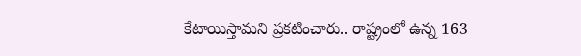కేటాయిస్తామని ప్రకటించారు.. రాష్ట్రంలో ఉన్న 163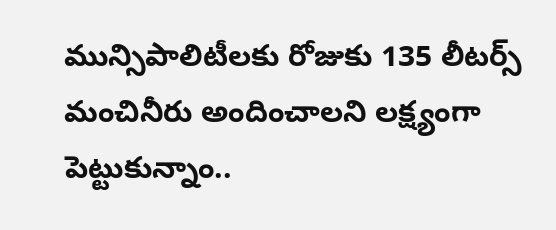మున్సిపాలిటీలకు రోజుకు 135 లీటర్స్ మంచినీరు అందించాలని లక్ష్యంగా పెట్టుకున్నాం..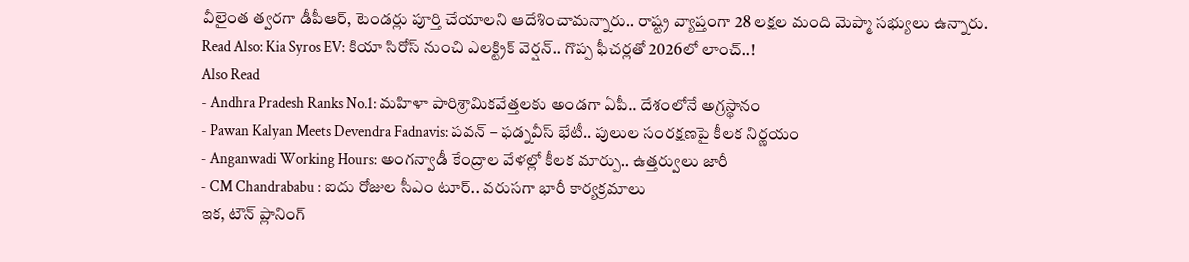వీలైంత త్వరగా డీపీఆర్, టెండర్లు పూర్తి చేయాలని ఆదేశించామన్నారు.. రాష్ట్ర వ్యాప్తంగా 28 లక్షల మంది మెప్మా సభ్యులు ఉన్నారు.
Read Also: Kia Syros EV: కియా సిరోస్ నుంచి ఎలక్ట్రిక్ వెర్షన్.. గొప్ప ఫీచర్లతో 2026లో లాంచ్..!
Also Read
- Andhra Pradesh Ranks No.1: మహిళా పారిశ్రామికవేత్తలకు అండగా ఏపీ.. దేశంలోనే అగ్రస్థానం
- Pawan Kalyan Meets Devendra Fadnavis: పవన్ – ఫడ్నవీస్ భేటీ.. పులుల సంరక్షణపై కీలక నిర్ణయం
- Anganwadi Working Hours: అంగన్వాడీ కేంద్రాల వేళల్లో కీలక మార్పు.. ఉత్తర్వులు జారీ
- CM Chandrababu : ఐదు రోజుల సీఎం టూర్.. వరుసగా భారీ కార్యక్రమాలు
ఇక, టౌన్ ప్లానింగ్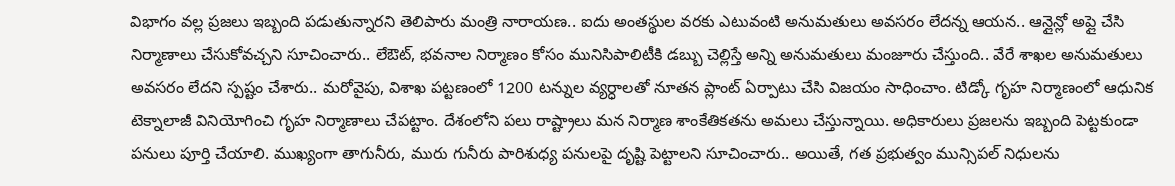విభాగం వల్ల ప్రజలు ఇబ్బంది పడుతున్నారని తెలిపారు మంత్రి నారాయణ.. ఐదు అంతస్థుల వరకు ఎటువంటి అనుమతులు అవసరం లేదన్న ఆయన.. ఆన్లైన్లో అప్లై చేసి నిర్మాణాలు చేసుకోవచ్చని సూచించారు.. లేఔట్, భవనాల నిర్మాణం కోసం మునిసిపాలిటీకి డబ్బు చెల్లిస్తే అన్ని అనుమతులు మంజూరు చేస్తుంది.. వేరే శాఖల అనుమతులు అవసరం లేదని స్పష్టం చేశారు.. మరోవైపు, విశాఖ పట్టణంలో 1200 టన్నుల వ్యర్ధాలతో నూతన ప్లాంట్ ఏర్పాటు చేసి విజయం సాధించాం. టిడ్కో గృహ నిర్మాణంలో ఆధునిక టెక్నాలాజీ వినియోగించి గృహ నిర్మాణాలు చేపట్టాం. దేశంలోని పలు రాష్ట్రాలు మన నిర్మాణ శాంకేతికతను అమలు చేస్తున్నాయి. అధికారులు ప్రజలను ఇబ్బంది పెట్టకుండా పనులు పూర్తి చేయాలి. ముఖ్యంగా తాగునీరు, మురు గునీరు పారిశుధ్య పనులపై దృష్టి పెట్టాలని సూచించారు.. అయితే, గత ప్రభుత్వం మున్సిపల్ నిధులను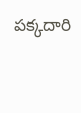పక్కదారి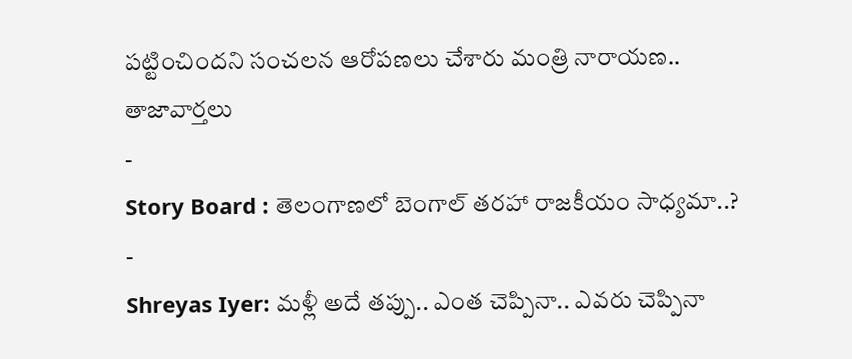పట్టించిందని సంచలన ఆరోపణలు చేశారు మంత్రి నారాయణ..
తాజావార్తలు
-
Story Board : తెలంగాణలో బెంగాల్ తరహా రాజకీయం సాధ్యమా..?
-
Shreyas Iyer: మళ్లీ అదే తప్పు.. ఎంత చెప్పినా.. ఎవరు చెప్పినా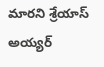మారని శ్రేయాస్ అయ్యర్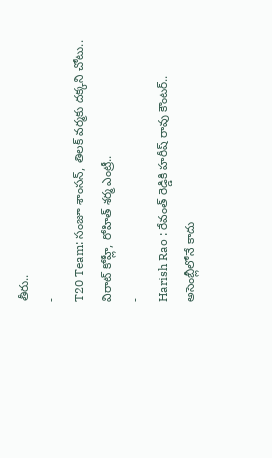తీరు..
-
T20 Team: సంజూ శాంసన్, తిలక్ వర్మకు దక్కని చోటు.. విరాట్ కోహ్లీ, రోహిత్ శర్మ ఎంట్రీ..
-
Harish Rao : రేవంత్ రెడ్డికి హరీష్ రావు కౌంటర్.. అసెంబ్లీలోనే కాదు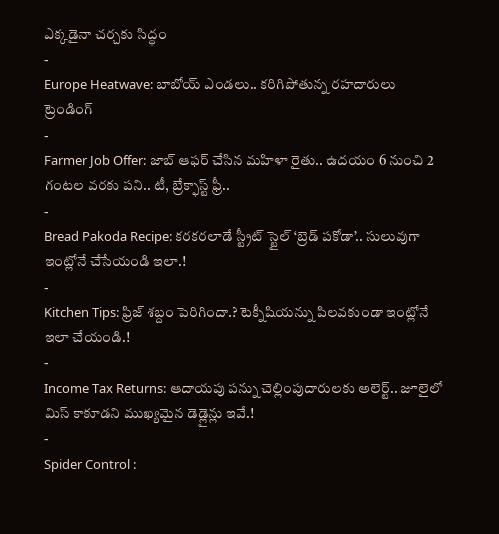ఎక్కడైనా చర్చకు సిద్ధం
-
Europe Heatwave: బాబోయ్ ఎండలు.. కరిగిపోతున్న రహదారులు
ట్రెండింగ్
-
Farmer Job Offer: జాబ్ ఆఫర్ చేసిన మహిళా రైతు.. ఉదయం 6 నుంచి 2 గంటల వరకు పని.. టీ, బ్రేక్ఫాస్ట్ ఫ్రీ..
-
Bread Pakoda Recipe: కరకరలాడే స్ట్రీట్ స్టైల్ ‘బ్రెడ్ పకోడా’.. సులువుగా ఇంట్లోనే చేసేయండి ఇలా.!
-
Kitchen Tips: ఫ్రిజ్ శబ్దం పెరిగిందా.? టెక్నీషియన్ను పిలవకుండా ఇంట్లోనే ఇలా చేయండి.!
-
Income Tax Returns: ఆదాయపు పన్ను చెల్లింపుదారులకు అలెర్ట్.. జూలైలో మిస్ కాకూడని ముఖ్యమైన డెడ్లైన్లు ఇవే.!
-
Spider Control :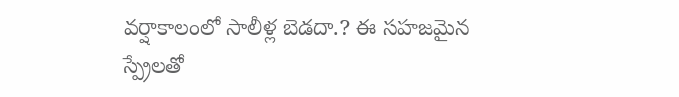వర్షాకాలంలో సాలీళ్ల బెడదా.? ఈ సహజమైన స్ప్రేలతో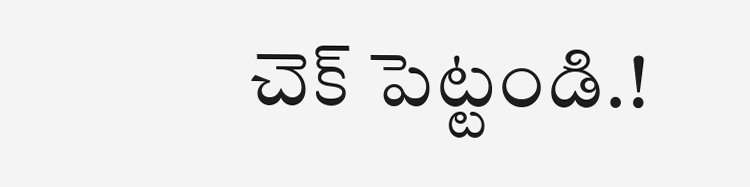చెక్ పెట్టండి.!